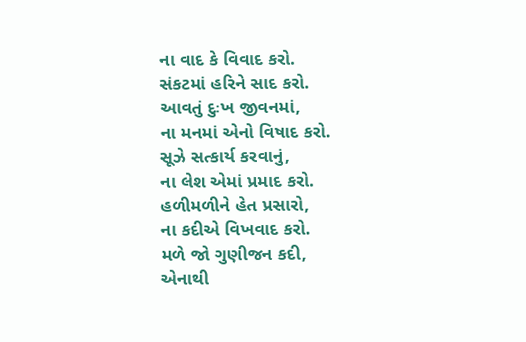ના વાદ કે વિવાદ કરો.
સંકટમાં હરિને સાદ કરો.
આવતું દુઃખ જીવનમાં,
ના મનમાં એનો વિષાદ કરો.
સૂઝે સત્કાર્ય કરવાનું,
ના લેશ એમાં પ્રમાદ કરો.
હળીમળીને હેત પ્રસારો,
ના કદીએ વિખવાદ કરો.
મળે જો ગુણીજન કદી,
એનાથી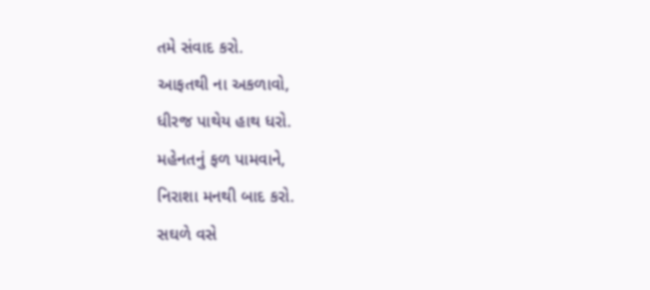તમે સંવાદ કરો.
આફતથી ના અકળાવો,
ધીરજ પાથેય હાથ ધરો.
મહેનતનું ફળ પામવાને,
નિરાશા મનથી બાદ કરો.
સઘળે વસે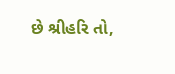છે શ્રીહરિ તો,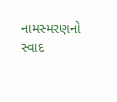નામસ્મરણનો સ્વાદ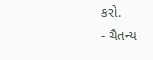કરો.
- ચૈતન્ય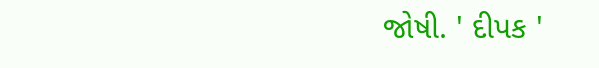જોષી. ' દીપક '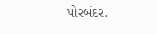પોરબંદર.